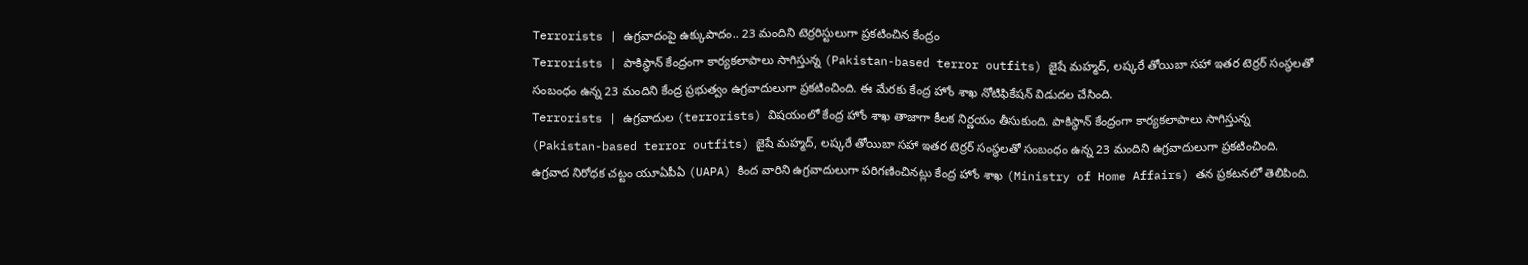Terrorists | ఉగ్రవాదంపై ఉక్కుపాదం.. 23 మందిని టెర్రరిస్టులుగా ప్రకటించిన కేంద్రం
Terrorists | పాకిస్థాన్ కేంద్రంగా కార్యకలాపాలు సాగిస్తున్న (Pakistan-based terror outfits) జైషే మహ్మద్, లష్కరే తోయిబా సహా ఇతర టెర్రర్ సంస్థలతో సంబంధం ఉన్న 23 మందిని కేంద్ర ప్రభుత్వం ఉగ్రవాదులుగా ప్రకటించింది. ఈ మేరకు కేంద్ర హోం శాఖ నోటిఫికేషన్ విడుదల చేసింది.
Terrorists | ఉగ్రవాదుల (terrorists) విషయంలో కేంద్ర హోం శాఖ తాజాగా కీలక నిర్ణయం తీసుకుంది. పాకిస్థాన్ కేంద్రంగా కార్యకలాపాలు సాగిస్తున్న (Pakistan-based terror outfits) జైషే మహ్మద్, లష్కరే తోయిబా సహా ఇతర టెర్రర్ సంస్థలతో సంబంధం ఉన్న 23 మందిని ఉగ్రవాదులుగా ప్రకటించింది. ఉగ్రవాద నిరోధక చట్టం యూఏపీఏ (UAPA) కింద వారిని ఉగ్రవాదులుగా పరిగణించినట్లు కేంద్ర హోం శాఖ (Ministry of Home Affairs) తన ప్రకటనలో తెలిపింది.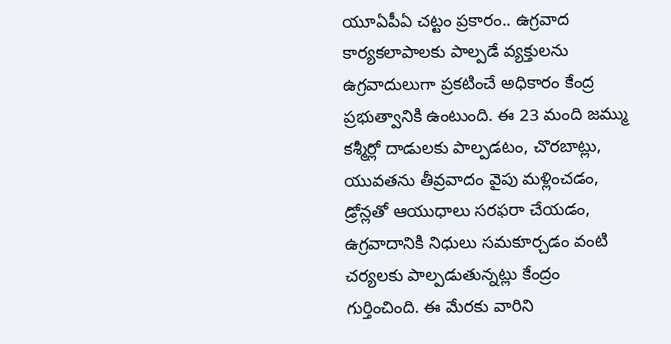యూఏపీఏ చట్టం ప్రకారం.. ఉగ్రవాద కార్యకలాపాలకు పాల్పడే వ్యక్తులను ఉగ్రవాదులుగా ప్రకటించే అధికారం కేంద్ర ప్రభుత్వానికి ఉంటుంది. ఈ 23 మంది జమ్ము కశ్మీర్లో దాడులకు పాల్పడటం, చొరబాట్లు, యువతను తీవ్రవాదం వైపు మళ్లించడం, డ్రోన్లతో ఆయుధాలు సరఫరా చేయడం, ఉగ్రవాదానికి నిధులు సమకూర్చడం వంటి చర్యలకు పాల్పడుతున్నట్లు కేంద్రం గుర్తించింది. ఈ మేరకు వారిని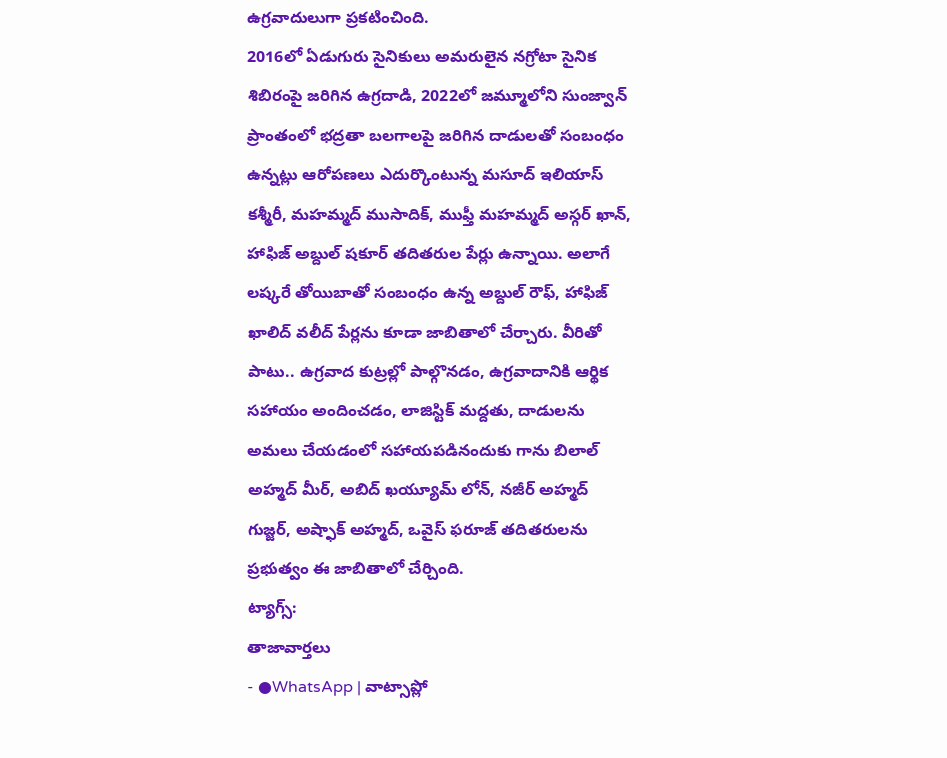ఉగ్రవాదులుగా ప్రకటించింది.
2016లో ఏడుగురు సైనికులు అమరులైన నగ్రోటా సైనిక శిబిరంపై జరిగిన ఉగ్రదాడి, 2022లో జమ్మూలోని సుంజ్వాన్ ప్రాంతంలో భద్రతా బలగాలపై జరిగిన దాడులతో సంబంధం ఉన్నట్లు ఆరోపణలు ఎదుర్కొంటున్న మసూద్ ఇలియాస్ కశ్మీరీ, మహమ్మద్ ముసాదిక్, ముఫ్తీ మహమ్మద్ అస్గర్ ఖాన్, హాఫిజ్ అబ్దుల్ షకూర్ తదితరుల పేర్లు ఉన్నాయి. అలాగే లష్కరే తోయిబాతో సంబంధం ఉన్న అబ్దుల్ రౌఫ్, హాఫిజ్ ఖాలిద్ వలీద్ పేర్లను కూడా జాబితాలో చేర్చారు. వీరితో పాటు.. ఉగ్రవాద కుట్రల్లో పాల్గొనడం, ఉగ్రవాదానికి ఆర్థిక సహాయం అందించడం, లాజిస్టిక్ మద్దతు, దాడులను అమలు చేయడంలో సహాయపడినందుకు గాను బిలాల్ అహ్మద్ మీర్, అబిద్ ఖయ్యూమ్ లోన్, నజీర్ అహ్మద్ గుజ్జర్, అష్ఫాక్ అహ్మద్, ఒవైస్ ఫరూజ్ తదితరులను ప్రభుత్వం ఈ జాబితాలో చేర్చింది.
ట్యాగ్స్:
తాజావార్తలు
- ●WhatsApp | వాట్సాప్లో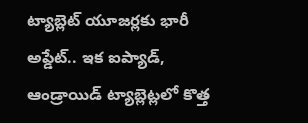ట్యాబ్లెట్ యూజర్లకు భారీ అప్డేట్.. ఇక ఐప్యాడ్, ఆండ్రాయిడ్ ట్యాబ్లెట్లలో కొత్త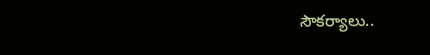సౌకర్యాలు..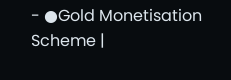- ●Gold Monetisation Scheme |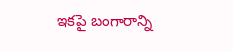ఇకపై బంగారాన్ని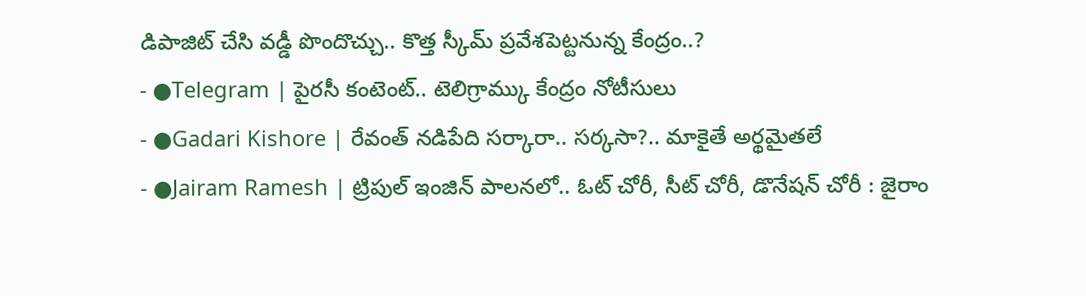డిపాజిట్ చేసి వడ్డీ పొందొచ్చు.. కొత్త స్కీమ్ ప్రవేశపెట్టనున్న కేంద్రం..?
- ●Telegram | పైరసీ కంటెంట్.. టెలిగ్రామ్కు కేంద్రం నోటీసులు
- ●Gadari Kishore | రేవంత్ నడిపేది సర్కారా.. సర్కసా?.. మాకైతే అర్థమైతలే
- ●Jairam Ramesh | ట్రిపుల్ ఇంజిన్ పాలనలో.. ఓట్ చోరీ, సీట్ చోరీ, డొనేషన్ చోరీ : జైరాం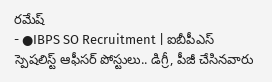రమేష్
- ●IBPS SO Recruitment | ఐబీపీఎస్ స్పెషలిస్ట్ ఆఫీసర్ పోస్టులు.. డిగ్రీ, పీజీ చేసినవారు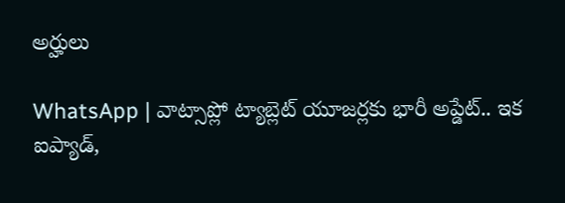అర్హులు

WhatsApp | వాట్సాప్లో ట్యాబ్లెట్ యూజర్లకు భారీ అప్డేట్.. ఇక ఐప్యాడ్,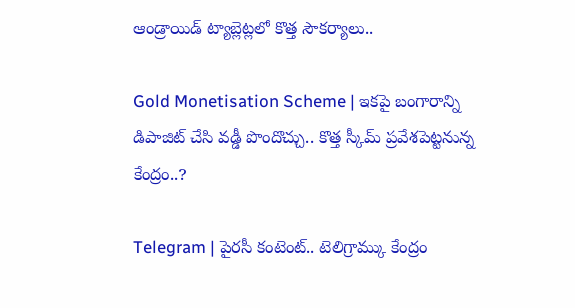ఆండ్రాయిడ్ ట్యాబ్లెట్లలో కొత్త సౌకర్యాలు..

Gold Monetisation Scheme | ఇకపై బంగారాన్ని డిపాజిట్ చేసి వడ్డీ పొందొచ్చు.. కొత్త స్కీమ్ ప్రవేశపెట్టనున్న కేంద్రం..?

Telegram | పైరసీ కంటెంట్.. టెలిగ్రామ్కు కేంద్రం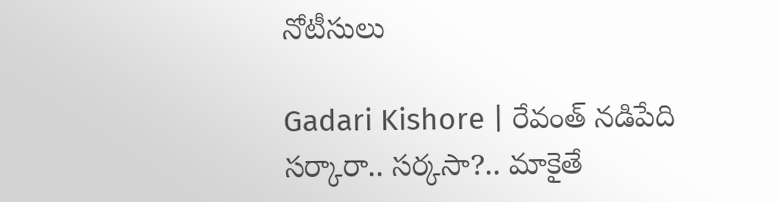నోటీసులు

Gadari Kishore | రేవంత్ నడిపేది సర్కారా.. సర్కసా?.. మాకైతే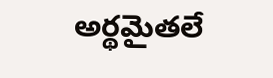అర్థమైతలే